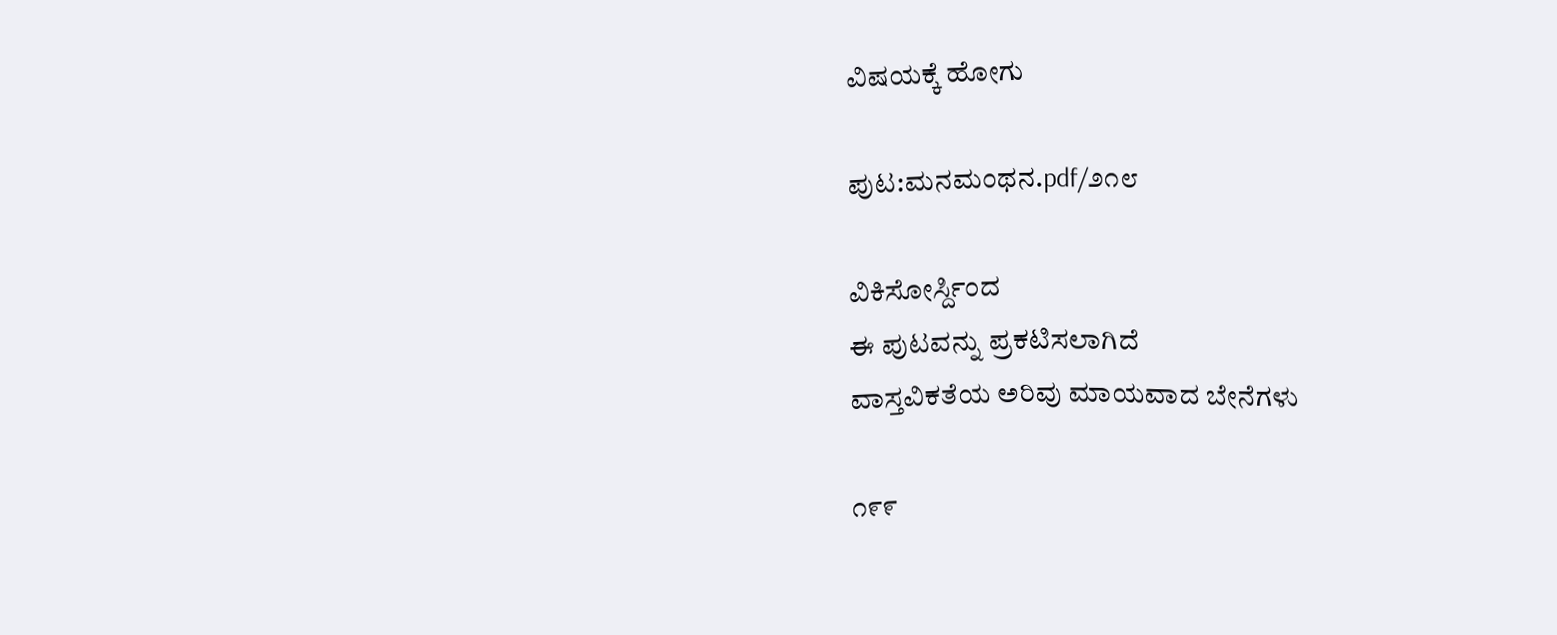ವಿಷಯಕ್ಕೆ ಹೋಗು

ಪುಟ:ಮನಮಂಥನ.pdf/೨೧೮

ವಿಕಿಸೋರ್ಸ್ದಿಂದ
ಈ ಪುಟವನ್ನು ಪ್ರಕಟಿಸಲಾಗಿದೆ
ವಾಸ್ತವಿಕತೆಯ ಅರಿವು ಮಾಯವಾದ ಬೇನೆಗಳು

೧೯೯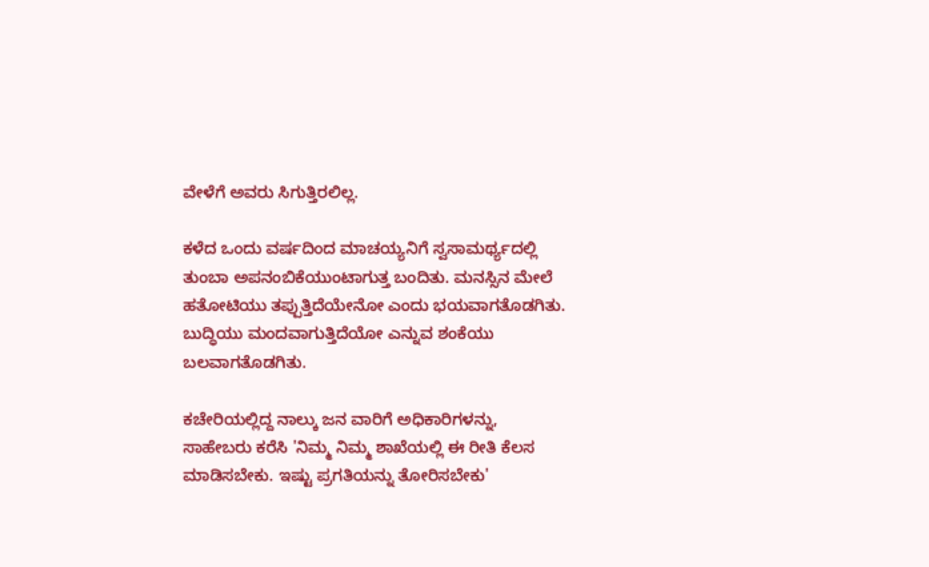ವೇಳೆಗೆ ಅವರು ಸಿಗುತ್ತಿರಲಿಲ್ಲ.

ಕಳೆದ ಒಂದು ವರ್ಷದಿಂದ ಮಾಚಯ್ಯನಿಗೆ ಸ್ವಸಾಮರ್ಥ್ಯದಲ್ಲಿ ತುಂಬಾ ಅಪನಂಬಿಕೆಯುಂಟಾಗುತ್ತ ಬಂದಿತು. ಮನಸ್ಸಿನ ಮೇಲೆ ಹತೋಟಿಯು ತಪ್ಪುತ್ತಿದೆಯೇನೋ ಎಂದು ಭಯವಾಗತೊಡಗಿತು. ಬುದ್ಧಿಯು ಮಂದವಾಗುತ್ತಿದೆಯೋ ಎನ್ನುವ ಶಂಕೆಯು ಬಲವಾಗತೊಡಗಿತು.

ಕಚೇರಿಯಲ್ಲಿದ್ದ ನಾಲ್ಕು ಜನ ವಾರಿಗೆ ಅಧಿಕಾರಿಗಳನ್ನು, ಸಾಹೇಬರು ಕರೆಸಿ 'ನಿಮ್ಮ ನಿಮ್ಮ ಶಾಖೆಯಲ್ಲಿ ಈ ರೀತಿ ಕೆಲಸ ಮಾಡಿಸಬೇಕು. ಇಷ್ಟು ಪ್ರಗತಿಯನ್ನು ತೋರಿಸಬೇಕು'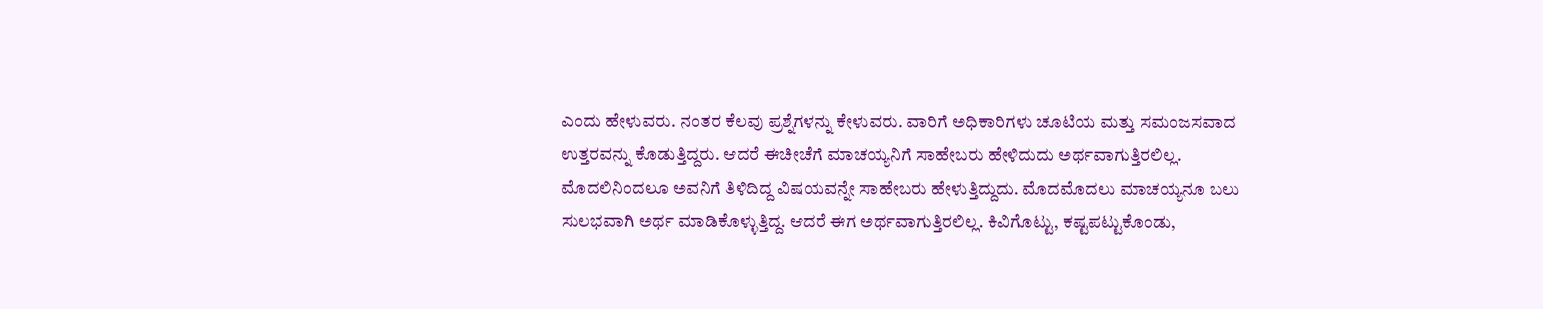ಎಂದು ಹೇಳುವರು. ನಂತರ ಕೆಲವು ಪ್ರಶ್ನೆಗಳನ್ನು ಕೇಳುವರು. ವಾರಿಗೆ ಅಧಿಕಾರಿಗಳು ಚೂಟಿಯ ಮತ್ತು ಸಮಂಜಸವಾದ ಉತ್ತರವನ್ನು ಕೊಡುತ್ತಿದ್ದರು. ಆದರೆ ಈಚೀಚೆಗೆ ಮಾಚಯ್ಯನಿಗೆ ಸಾಹೇಬರು ಹೇಳಿದುದು ಅರ್ಥವಾಗುತ್ತಿರಲಿಲ್ಲ. ಮೊದಲಿನಿಂದಲೂ ಅವನಿಗೆ ತಿಳಿದಿದ್ದ ವಿಷಯವನ್ನೇ ಸಾಹೇಬರು ಹೇಳುತ್ತಿದ್ದುದು. ಮೊದಮೊದಲು ಮಾಚಯ್ಯನೂ ಬಲು ಸುಲಭವಾಗಿ ಅರ್ಥ ಮಾಡಿಕೊಳ್ಳುತ್ತಿದ್ದ. ಆದರೆ ಈಗ ಅರ್ಥವಾಗುತ್ತಿರಲಿಲ್ಲ. ಕಿವಿಗೊಟ್ಟು, ಕಷ್ಟಪಟ್ಟುಕೊಂಡು,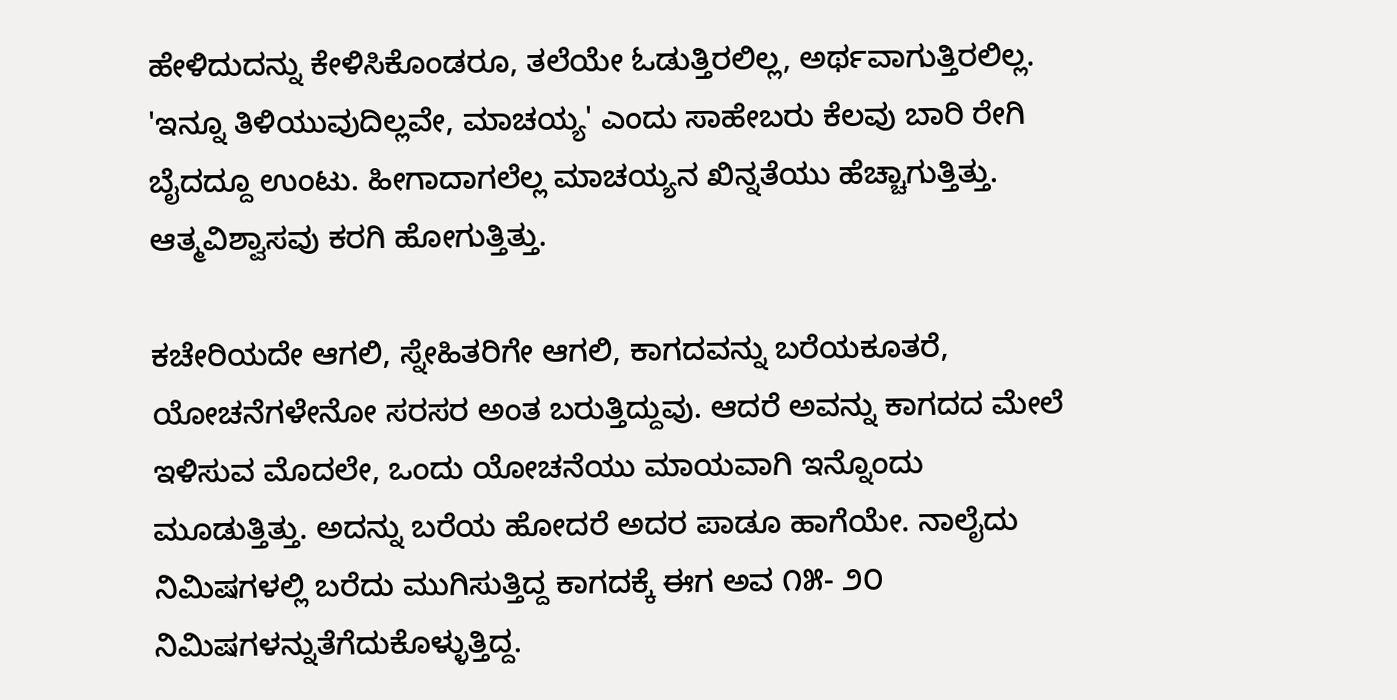ಹೇಳಿದುದನ್ನು ಕೇಳಿಸಿಕೊಂಡರೂ, ತಲೆಯೇ ಓಡುತ್ತಿರಲಿಲ್ಲ, ಅರ್ಥವಾಗುತ್ತಿರಲಿಲ್ಲ. 'ಇನ್ನೂ ತಿಳಿಯುವುದಿಲ್ಲವೇ, ಮಾಚಯ್ಯ' ಎಂದು ಸಾಹೇಬರು ಕೆಲವು ಬಾರಿ ರೇಗಿ ಬೈದದ್ದೂ ಉಂಟು. ಹೀಗಾದಾಗಲೆಲ್ಲ ಮಾಚಯ್ಯನ ಖಿನ್ನತೆಯು ಹೆಚ್ಚಾಗುತ್ತಿತ್ತು. ಆತ್ಮವಿಶ್ವಾಸವು ಕರಗಿ ಹೋಗುತ್ತಿತ್ತು.

ಕಚೇರಿಯದೇ ಆಗಲಿ, ಸ್ನೇಹಿತರಿಗೇ ಆಗಲಿ, ಕಾಗದವನ್ನು ಬರೆಯಕೂತರೆ, ಯೋಚನೆಗಳೇನೋ ಸರಸರ ಅಂತ ಬರುತ್ತಿದ್ದುವು. ಆದರೆ ಅವನ್ನು ಕಾಗದದ ಮೇಲೆ ಇಳಿಸುವ ಮೊದಲೇ, ಒಂದು ಯೋಚನೆಯು ಮಾಯವಾಗಿ ಇನ್ನೊಂದು ಮೂಡುತ್ತಿತ್ತು. ಅದನ್ನು ಬರೆಯ ಹೋದರೆ ಅದರ ಪಾಡೂ ಹಾಗೆಯೇ. ನಾಲೈದು ನಿಮಿಷಗಳಲ್ಲಿ ಬರೆದು ಮುಗಿಸುತ್ತಿದ್ದ ಕಾಗದಕ್ಕೆ ಈಗ ಅವ ೧೫- ೨೦ ನಿಮಿಷಗಳನ್ನುತೆಗೆದುಕೊಳ್ಳುತ್ತಿದ್ದ.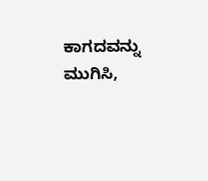ಕಾಗದವನ್ನು ಮುಗಿಸಿ,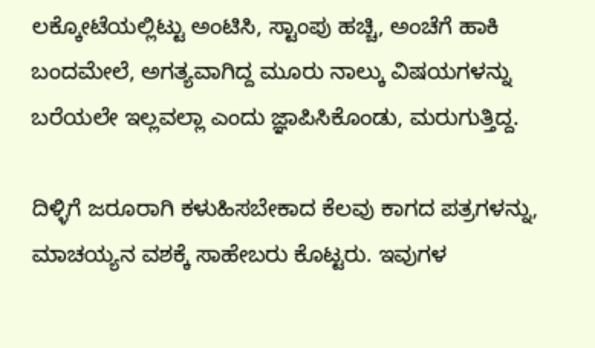ಲಕ್ಕೋಟೆಯಲ್ಲಿಟ್ಟು ಅಂಟಿಸಿ, ಸ್ಟಾಂಪು ಹಚ್ಚಿ, ಅಂಚೆಗೆ ಹಾಕಿ ಬಂದಮೇಲೆ, ಅಗತ್ಯವಾಗಿದ್ದ ಮೂರು ನಾಲ್ಕು ವಿಷಯಗಳನ್ನು ಬರೆಯಲೇ ಇಲ್ಲವಲ್ಲಾ ಎಂದು ಜ್ಞಾಪಿಸಿಕೊಂಡು, ಮರುಗುತ್ತಿದ್ದ.

ದಿಳ್ಳಿಗೆ ಜರೂರಾಗಿ ಕಳುಹಿಸಬೇಕಾದ ಕೆಲವು ಕಾಗದ ಪತ್ರಗಳನ್ನು, ಮಾಚಯ್ಯನ ವಶಕ್ಕೆ ಸಾಹೇಬರು ಕೊಟ್ಟರು. ಇವುಗಳ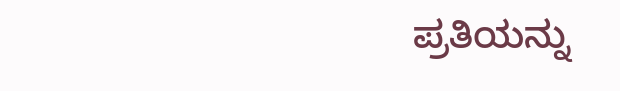ಪ್ರತಿಯನ್ನು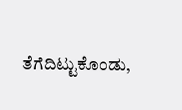ತೆಗೆದಿಟ್ಟುಕೊಂಡು,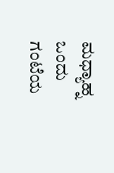ಮಧ್ಯಾಹ್ನ ಒಂದು ಗಂಟೆಯ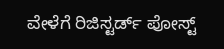ವೇಳೆಗೆ ರಿಜಿಸ್ಟರ್ಡ್ ಪೋಸ್ಟ್